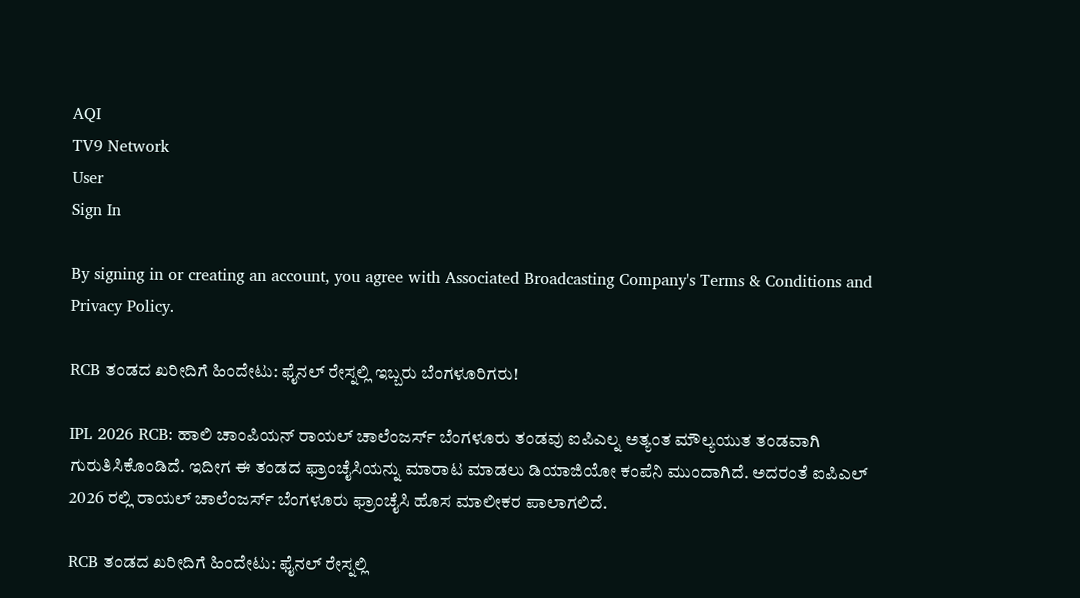AQI
TV9 Network
User
Sign In

By signing in or creating an account, you agree with Associated Broadcasting Company's Terms & Conditions and Privacy Policy.

RCB ತಂಡದ ಖರೀದಿಗೆ ಹಿಂದೇಟು: ಫೈನಲ್ ರೇಸ್ನಲ್ಲಿ ಇಬ್ಬರು ಬೆಂಗಳೂರಿಗರು!

IPL 2026 RCB: ಹಾಲಿ ಚಾಂಪಿಯನ್ ರಾಯಲ್ ಚಾಲೆಂಜರ್ಸ್ ಬೆಂಗಳೂರು ತಂಡವು ಐಪಿಎಲ್ನ ಅತ್ಯಂತ ಮೌಲ್ಯಯುತ ತಂಡವಾಗಿ ಗುರುತಿಸಿಕೊಂಡಿದೆ. ಇದೀಗ ಈ ತಂಡದ ಫ್ರಾಂಚೈಸಿಯನ್ನು ಮಾರಾಟ ಮಾಡಲು ಡಿಯಾಜಿಯೋ ಕಂಪೆನಿ ಮುಂದಾಗಿದೆ. ಅದರಂತೆ ಐಪಿಎಲ್ 2026 ರಲ್ಲಿ ರಾಯಲ್ ಚಾಲೆಂಜರ್ಸ್ ಬೆಂಗಳೂರು ಫ್ರಾಂಚೈಸಿ ಹೊಸ ಮಾಲೀಕರ ಪಾಲಾಗಲಿದೆ.

RCB ತಂಡದ ಖರೀದಿಗೆ ಹಿಂದೇಟು: ಫೈನಲ್ ರೇಸ್ನಲ್ಲಿ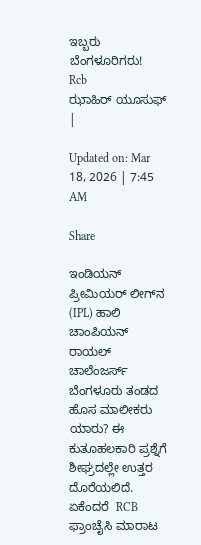ಇಬ್ಬರು ಬೆಂಗಳೂರಿಗರು!
Rcb
ಝಾಹಿರ್ ಯೂಸುಫ್
|

Updated on: Mar 18, 2026 | 7:45 AM

Share

ಇಂಡಿಯನ್ ಪ್ರೀಮಿಯರ್ ಲೀಗ್‌ನ (IPL) ಹಾಲಿ ಚಾಂಪಿಯನ್ ರಾಯಲ್ ಚಾಲೆಂಜರ್ಸ್ ಬೆಂಗಳೂರು ತಂಡದ ಹೊಸ ಮಾಲೀಕರು ಯಾರು? ಈ ಕುತೂಹಲಕಾರಿ ಪ್ರಶ್ನೆಗೆ ಶೀಘ್ರದಲ್ಲೇ ಉತ್ತರ ದೊರೆಯಲಿದೆ. ಏಕೆಂದರೆ  RCB ಫ್ರಾಂಚೈಸಿ ಮಾರಾಟ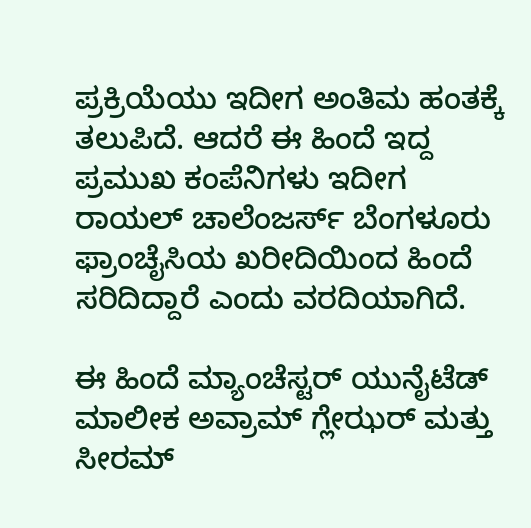ಪ್ರಕ್ರಿಯೆಯು ಇದೀಗ ಅಂತಿಮ ಹಂತಕ್ಕೆ ತಲುಪಿದೆ. ಆದರೆ ಈ ಹಿಂದೆ ಇದ್ದ ಪ್ರಮುಖ ಕಂಪೆನಿಗಳು ಇದೀಗ ರಾಯಲ್ ಚಾಲೆಂಜರ್ಸ್ ಬೆಂಗಳೂರು ಫ್ರಾಂಚೈಸಿಯ ಖರೀದಿಯಿಂದ ಹಿಂದೆ ಸರಿದಿದ್ದಾರೆ ಎಂದು ವರದಿಯಾಗಿದೆ.

ಈ ಹಿಂದೆ ಮ್ಯಾಂಚೆಸ್ಟರ್ ಯುನೈಟೆಡ್ ಮಾಲೀಕ ಅವ್ರಾಮ್ ಗ್ಲೇಝರ್ ಮತ್ತು ಸೀರಮ್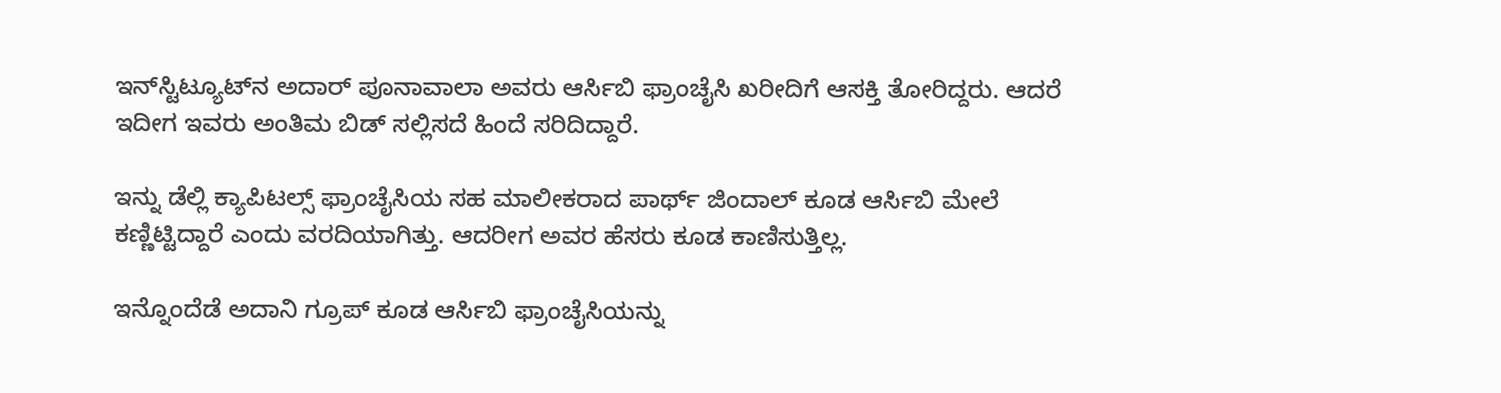ಇನ್‌ಸ್ಟಿಟ್ಯೂಟ್‌ನ ಅದಾರ್ ಪೂನಾವಾಲಾ ಅವರು ಆರ್ಸಿಬಿ ಫ್ರಾಂಚೈಸಿ ಖರೀದಿಗೆ ಆಸಕ್ತಿ ತೋರಿದ್ದರು. ಆದರೆ ಇದೀಗ ಇವರು ಅಂತಿಮ ಬಿಡ್ ಸಲ್ಲಿಸದೆ ಹಿಂದೆ ಸರಿದಿದ್ದಾರೆ.

ಇನ್ನು ಡೆಲ್ಲಿ ಕ್ಯಾಪಿಟಲ್ಸ್ ಫ್ರಾಂಚೈಸಿಯ ಸಹ ಮಾಲೀಕರಾದ ಪಾರ್ಥ್ ಜಿಂದಾಲ್ ಕೂಡ ಆರ್ಸಿಬಿ ಮೇಲೆ ಕಣ್ಣಿಟ್ಟಿದ್ದಾರೆ ಎಂದು ವರದಿಯಾಗಿತ್ತು. ಆದರೀಗ ಅವರ ಹೆಸರು ಕೂಡ ಕಾಣಿಸುತ್ತಿಲ್ಲ.

ಇನ್ನೊಂದೆಡೆ ಅದಾನಿ ಗ್ರೂಪ್ ಕೂಡ ಆರ್ಸಿಬಿ ಫ್ರಾಂಚೈಸಿಯನ್ನು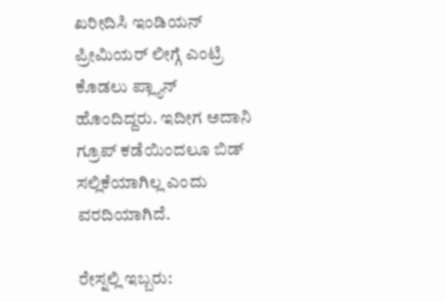ಖರೀದಿಸಿ ಇಂಡಿಯನ್ ಪ್ರೀಮಿಯರ್ ಲೀಗ್ಗೆ ಎಂಟ್ರಿ ಕೊಡಲು ಪ್ಲ್ಯಾನ್ ಹೊಂದಿದ್ದರು. ಇದೀಗ ಅದಾನಿ ಗ್ರೂಪ್ ಕಡೆಯಿಂದಲೂ ಬಿಡ್ ಸಲ್ಲಿಕೆಯಾಗಿಲ್ಲ ಎಂದು ವರದಿಯಾಗಿದೆ.

ರೇಸ್ನಲ್ಲಿ ಇಬ್ಬರು: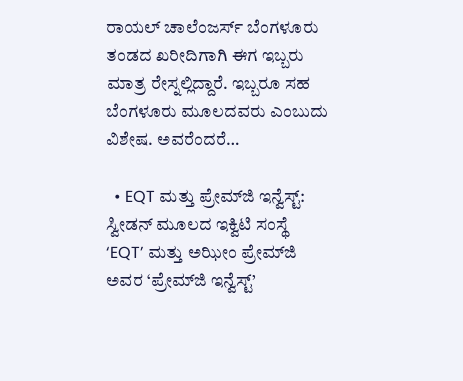ರಾಯಲ್ ಚಾಲೆಂಜರ್ಸ್ ಬೆಂಗಳೂರು ತಂಡದ ಖರೀದಿಗಾಗಿ ಈಗ ಇಬ್ಬರು ಮಾತ್ರ ರೇಸ್ನಲ್ಲಿದ್ದಾರೆ. ಇಬ್ಬರೂ ಸಹ ಬೆಂಗಳೂರು ಮೂಲದವರು ಎಂಬುದು ವಿಶೇಷ. ಅವರೆಂದರೆ…

  • EQT ಮತ್ತು ಪ್ರೇಮ್‌ಜಿ ಇನ್ವೆಸ್ಟ್: ಸ್ವೀಡನ್ ಮೂಲದ ಇಕ್ವಿಟಿ ಸಂಸ್ಥೆ ‘EQT’ ಮತ್ತು ಅಝೀಂ ಪ್ರೇಮ್‌ಜಿ ಅವರ ‘ಪ್ರೇಮ್‌ಜಿ ಇನ್ವೆಸ್ಟ್’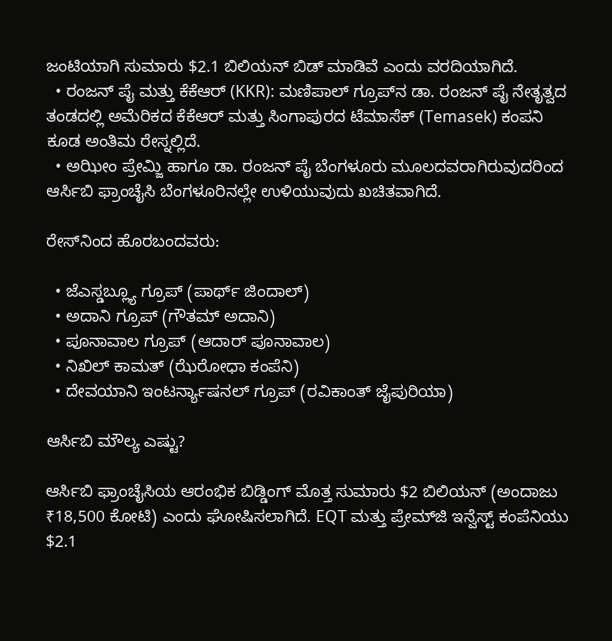ಜಂಟಿಯಾಗಿ ಸುಮಾರು $2.1 ಬಿಲಿಯನ್ ಬಿಡ್ ಮಾಡಿವೆ ಎಂದು ವರದಿಯಾಗಿದೆ.
  • ರಂಜನ್ ಪೈ ಮತ್ತು ಕೆಕೆಆರ್ (KKR): ಮಣಿಪಾಲ್ ಗ್ರೂಪ್‌ನ ಡಾ. ರಂಜನ್ ಪೈ ನೇತೃತ್ವದ ತಂಡದಲ್ಲಿ ಅಮೆರಿಕದ ಕೆಕೆಆರ್ ಮತ್ತು ಸಿಂಗಾಪುರದ ಟೆಮಾಸೆಕ್ (Temasek) ಕಂಪನಿ ಕೂಡ ಅಂತಿಮ ರೇಸ್ನಲ್ಲಿದೆ.
  • ಅಝೀಂ ಪ್ರೇಮ್ಜಿ ಹಾಗೂ ಡಾ. ರಂಜನ್ ಪೈ ಬೆಂಗಳೂರು ಮೂಲದವರಾಗಿರುವುದರಿಂದ ಆರ್ಸಿಬಿ ಫ್ರಾಂಚೈಸಿ ಬೆಂಗಳೂರಿನಲ್ಲೇ ಉಳಿಯುವುದು ಖಚಿತವಾಗಿದೆ.

ರೇಸ್‌ನಿಂದ ಹೊರಬಂದವರು:

  • ಜೆಎಸ್ಡಬ್ಲ್ಯೂ ಗ್ರೂಪ್ (ಪಾರ್ಥ್ ಜಿಂದಾಲ್)
  • ಅದಾನಿ ಗ್ರೂಪ್ (ಗೌತಮ್ ಅದಾನಿ)
  • ಪೂನಾವಾಲ ಗ್ರೂಪ್ (ಆದಾರ್ ಪೂನಾವಾಲ)
  • ನಿಖಿಲ್ ಕಾಮತ್ (ಝೆರೋಧಾ ಕಂಪೆನಿ)
  • ದೇವಯಾನಿ ಇಂಟರ್ನ್ಯಾಷನಲ್ ಗ್ರೂಪ್ (ರವಿಕಾಂತ್ ಜೈಪುರಿಯಾ)

ಆರ್ಸಿಬಿ ಮೌಲ್ಯ ಎಷ್ಟು?

ಆರ್ಸಿಬಿ ಫ್ರಾಂಚೈಸಿಯ ಆರಂಭಿಕ ಬಿಡ್ಡಿಂಗ್ ಮೊತ್ತ ಸುಮಾರು $2 ಬಿಲಿಯನ್ (ಅಂದಾಜು ₹18,500 ಕೋಟಿ) ಎಂದು ಘೋಷಿಸಲಾಗಿದೆ. EQT ಮತ್ತು ಪ್ರೇಮ್‌ಜಿ ಇನ್ವೆಸ್ಟ್ ಕಂಪೆನಿಯು $2.1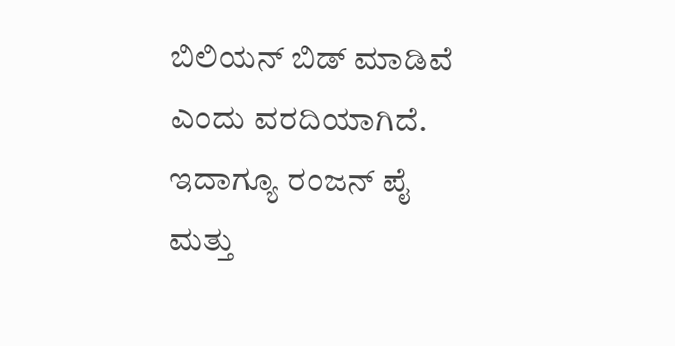ಬಿಲಿಯನ್ ಬಿಡ್ ಮಾಡಿವೆ ಎಂದು ವರದಿಯಾಗಿದೆ. ಇದಾಗ್ಯೂ ರಂಜನ್ ಪೈ ಮತ್ತು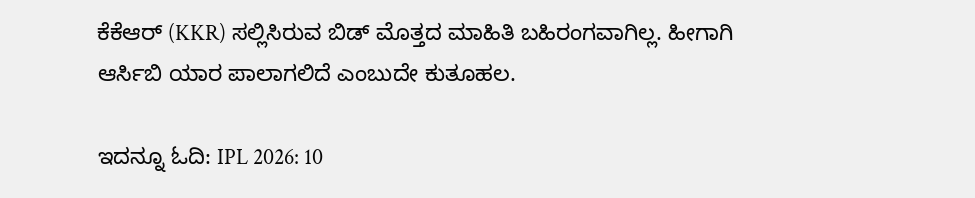ಕೆಕೆಆರ್ (KKR) ಸಲ್ಲಿಸಿರುವ ಬಿಡ್ ಮೊತ್ತದ ಮಾಹಿತಿ ಬಹಿರಂಗವಾಗಿಲ್ಲ. ಹೀಗಾಗಿ ಆರ್ಸಿಬಿ ಯಾರ ಪಾಲಾಗಲಿದೆ ಎಂಬುದೇ ಕುತೂಹಲ.

ಇದನ್ನೂ ಓದಿ: IPL 2026: 10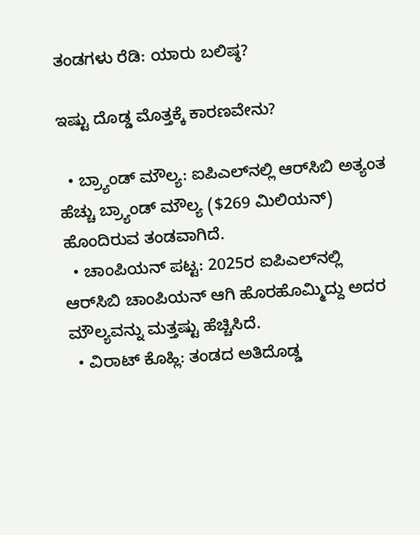ತಂಡಗಳು ರೆಡಿ: ಯಾರು ಬಲಿಷ್ಠ?

ಇಷ್ಟು ದೊಡ್ಡ ಮೊತ್ತಕ್ಕೆ ಕಾರಣವೇನು?

  • ಬ್ರ್ಯಾಂಡ್ ಮೌಲ್ಯ: ಐಪಿಎಲ್‌ನಲ್ಲಿ ಆರ್‌ಸಿಬಿ ಅತ್ಯಂತ ಹೆಚ್ಚು ಬ್ರ್ಯಾಂಡ್ ಮೌಲ್ಯ ($269 ಮಿಲಿಯನ್) ಹೊಂದಿರುವ ತಂಡವಾಗಿದೆ.
  • ಚಾಂಪಿಯನ್ ಪಟ್ಟ: 2025ರ ಐಪಿಎಲ್‌ನಲ್ಲಿ ಆರ್‌ಸಿಬಿ ಚಾಂಪಿಯನ್ ಆಗಿ ಹೊರಹೊಮ್ಮಿದ್ದು ಅದರ ಮೌಲ್ಯವನ್ನು ಮತ್ತಷ್ಟು ಹೆಚ್ಚಿಸಿದೆ.
  • ವಿರಾಟ್ ಕೊಹ್ಲಿ: ತಂಡದ ಅತಿದೊಡ್ಡ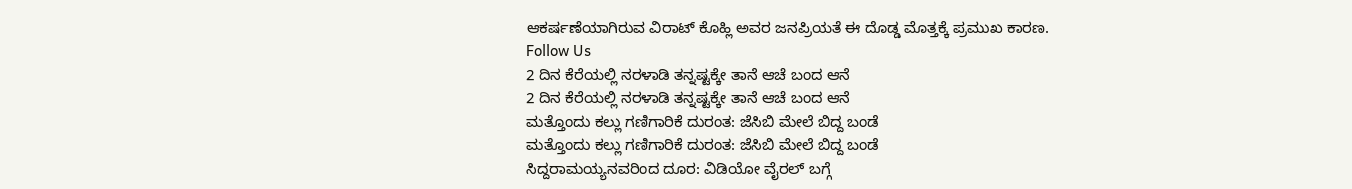ಆಕರ್ಷಣೆಯಾಗಿರುವ ವಿರಾಟ್ ಕೊಹ್ಲಿ ಅವರ ಜನಪ್ರಿಯತೆ ಈ ದೊಡ್ಡ ಮೊತ್ತಕ್ಕೆ ಪ್ರಮುಖ ಕಾರಣ.
Follow Us
2 ದಿನ ಕೆರೆಯಲ್ಲಿ ನರಳಾಡಿ ತನ್ನಷ್ಟಕ್ಕೇ ತಾನೆ ಆಚೆ ಬಂದ ಆನೆ
2 ದಿನ ಕೆರೆಯಲ್ಲಿ ನರಳಾಡಿ ತನ್ನಷ್ಟಕ್ಕೇ ತಾನೆ ಆಚೆ ಬಂದ ಆನೆ
ಮತ್ತೊಂದು ಕಲ್ಲು ಗಣಿಗಾರಿಕೆ ದುರಂತ: ಜೆಸಿಬಿ ಮೇಲೆ ಬಿದ್ದ ಬಂಡೆ
ಮತ್ತೊಂದು ಕಲ್ಲು ಗಣಿಗಾರಿಕೆ ದುರಂತ: ಜೆಸಿಬಿ ಮೇಲೆ ಬಿದ್ದ ಬಂಡೆ
ಸಿದ್ದರಾಮಯ್ಯನವರಿಂದ ದೂರ: ವಿಡಿಯೋ ವೈರಲ್ ಬಗ್ಗೆ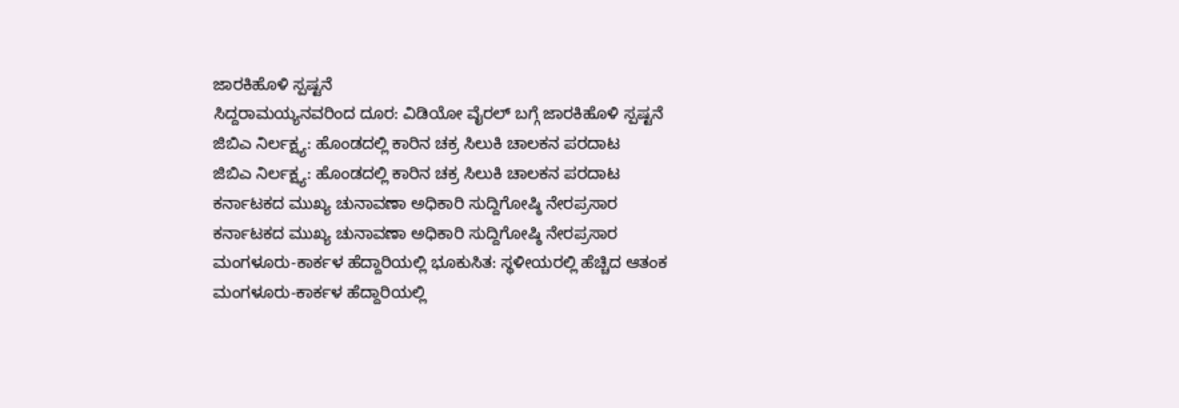ಜಾರಕಿಹೊಳಿ ಸ್ಪಷ್ಟನೆ
ಸಿದ್ದರಾಮಯ್ಯನವರಿಂದ ದೂರ: ವಿಡಿಯೋ ವೈರಲ್ ಬಗ್ಗೆ ಜಾರಕಿಹೊಳಿ ಸ್ಪಷ್ಟನೆ
ಜಿಬಿಎ ನಿರ್ಲಕ್ಷ್ಯ: ಹೊಂಡದಲ್ಲಿ ಕಾರಿನ ಚಕ್ರ ಸಿಲುಕಿ ಚಾಲಕನ ಪರದಾಟ
ಜಿಬಿಎ ನಿರ್ಲಕ್ಷ್ಯ: ಹೊಂಡದಲ್ಲಿ ಕಾರಿನ ಚಕ್ರ ಸಿಲುಕಿ ಚಾಲಕನ ಪರದಾಟ
ಕರ್ನಾಟಕದ ಮುಖ್ಯ ಚುನಾವಣಾ ಅಧಿಕಾರಿ ಸುದ್ದಿಗೋಷ್ಠಿ ನೇರಪ್ರಸಾರ
ಕರ್ನಾಟಕದ ಮುಖ್ಯ ಚುನಾವಣಾ ಅಧಿಕಾರಿ ಸುದ್ದಿಗೋಷ್ಠಿ ನೇರಪ್ರಸಾರ
ಮಂಗಳೂರು-ಕಾರ್ಕಳ ಹೆದ್ದಾರಿಯಲ್ಲಿ ಭೂಕುಸಿತ: ಸ್ಥಳೀಯರಲ್ಲಿ ಹೆಚ್ಚಿದ ಆತಂಕ
ಮಂಗಳೂರು-ಕಾರ್ಕಳ ಹೆದ್ದಾರಿಯಲ್ಲಿ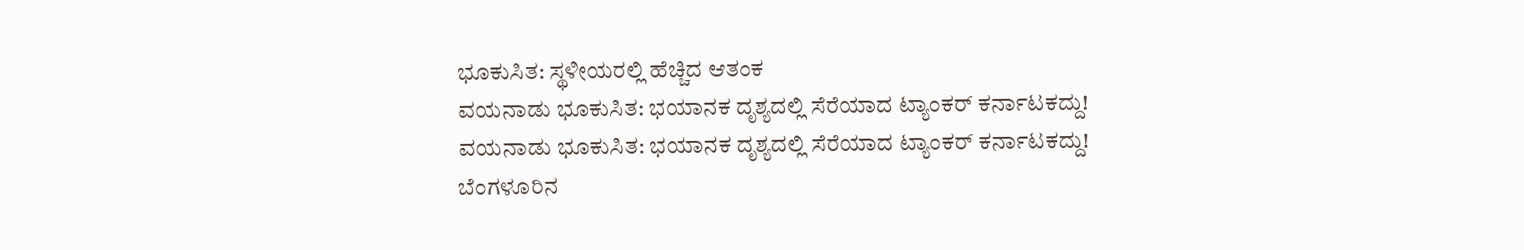ಭೂಕುಸಿತ: ಸ್ಥಳೀಯರಲ್ಲಿ ಹೆಚ್ಚಿದ ಆತಂಕ
ವಯನಾಡು ಭೂಕುಸಿತ: ಭಯಾನಕ ದೃಶ್ಯದಲ್ಲಿ ಸೆರೆಯಾದ ಟ್ಯಾಂಕರ್ ಕರ್ನಾಟಕದ್ದು!
ವಯನಾಡು ಭೂಕುಸಿತ: ಭಯಾನಕ ದೃಶ್ಯದಲ್ಲಿ ಸೆರೆಯಾದ ಟ್ಯಾಂಕರ್ ಕರ್ನಾಟಕದ್ದು!
ಬೆಂಗಳೂರಿನ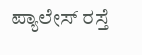ಪ್ಯಾಲೇಸ್ ರಸ್ತೆ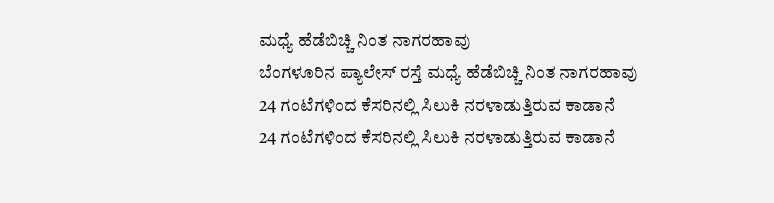ಮಧ್ಯೆ ಹೆಡೆಬಿಚ್ಚಿ ನಿಂತ ನಾಗರಹಾವು
ಬೆಂಗಳೂರಿನ ಪ್ಯಾಲೇಸ್ ರಸ್ತೆ ಮಧ್ಯೆ ಹೆಡೆಬಿಚ್ಚಿ ನಿಂತ ನಾಗರಹಾವು
24 ಗಂಟೆಗಳಿಂದ ಕೆಸರಿನಲ್ಲಿ ಸಿಲುಕಿ ನರಳಾಡುತ್ತಿರುವ ಕಾಡಾನೆ
24 ಗಂಟೆಗಳಿಂದ ಕೆಸರಿನಲ್ಲಿ ಸಿಲುಕಿ ನರಳಾಡುತ್ತಿರುವ ಕಾಡಾನೆ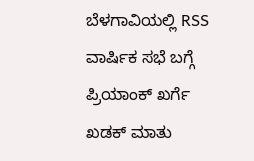ಬೆಳಗಾವಿಯಲ್ಲಿ RSS ವಾರ್ಷಿಕ ಸಭೆ ಬಗ್ಗೆ ಪ್ರಿಯಾಂಕ್ ಖರ್ಗೆ ಖಡಕ್ ಮಾತು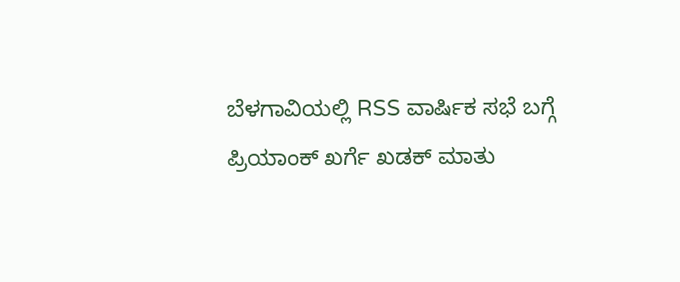ಬೆಳಗಾವಿಯಲ್ಲಿ RSS ವಾರ್ಷಿಕ ಸಭೆ ಬಗ್ಗೆ ಪ್ರಿಯಾಂಕ್ ಖರ್ಗೆ ಖಡಕ್ ಮಾತು